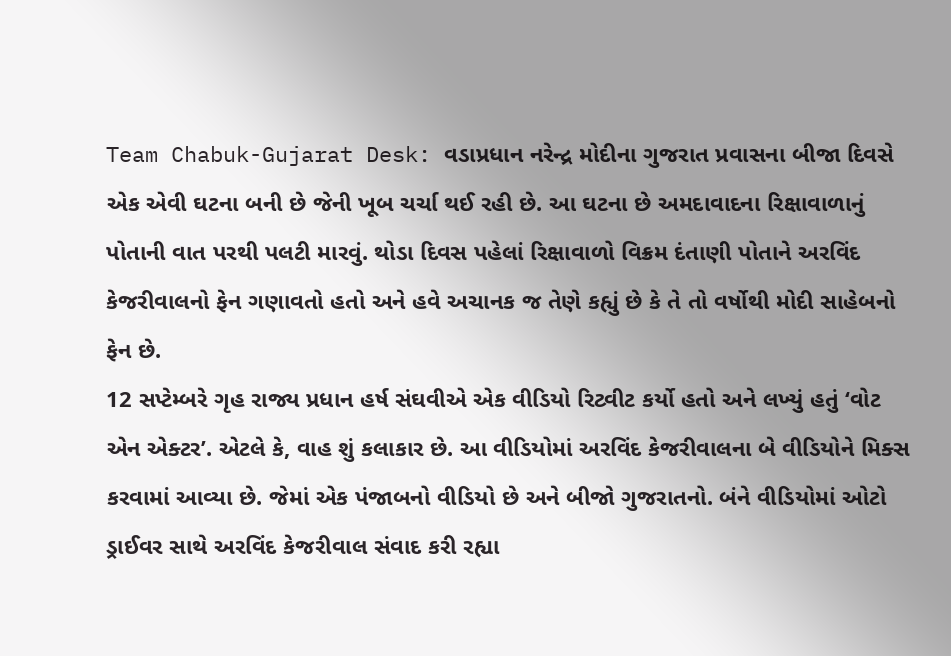Team Chabuk-Gujarat Desk: વડાપ્રધાન નરેન્દ્ર મોદીના ગુજરાત પ્રવાસના બીજા દિવસે એક એવી ઘટના બની છે જેની ખૂબ ચર્ચા થઈ રહી છે. આ ઘટના છે અમદાવાદના રિક્ષાવાળાનું પોતાની વાત પરથી પલટી મારવું. થોડા દિવસ પહેલાં રિક્ષાવાળો વિક્રમ દંતાણી પોતાને અરવિંદ કેજરીવાલનો ફેન ગણાવતો હતો અને હવે અચાનક જ તેણે કહ્યું છે કે તે તો વર્ષોથી મોદી સાહેબનો ફેન છે.
12 સપ્ટેમ્બરે ગૃહ રાજ્ય પ્રધાન હર્ષ સંઘવીએ એક વીડિયો રિટ્વીટ કર્યો હતો અને લખ્યું હતું ‘વોટ એન એક્ટર’. એટલે કે, વાહ શું કલાકાર છે. આ વીડિયોમાં અરવિંદ કેજરીવાલના બે વીડિયોને મિક્સ કરવામાં આવ્યા છે. જેમાં એક પંજાબનો વીડિયો છે અને બીજો ગુજરાતનો. બંને વીડિયોમાં ઓટો ડ્રાઈવર સાથે અરવિંદ કેજરીવાલ સંવાદ કરી રહ્યા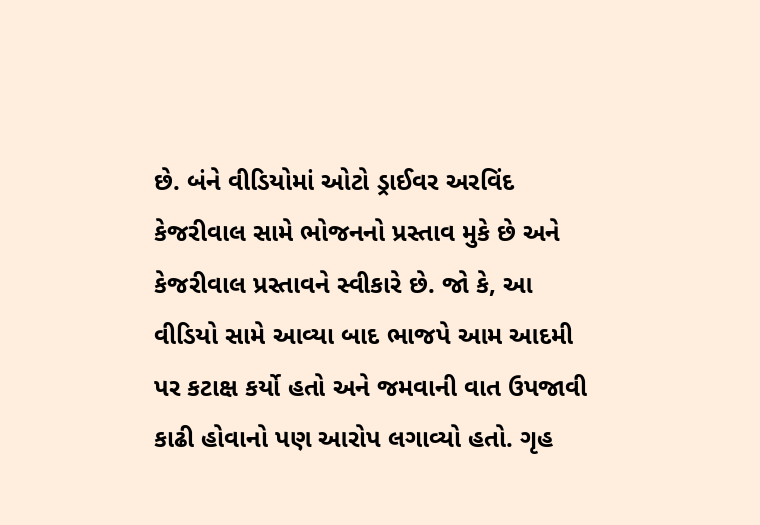છે. બંને વીડિયોમાં ઓટો ડ્રાઈવર અરવિંદ કેજરીવાલ સામે ભોજનનો પ્રસ્તાવ મુકે છે અને કેજરીવાલ પ્રસ્તાવને સ્વીકારે છે. જો કે, આ વીડિયો સામે આવ્યા બાદ ભાજપે આમ આદમી પર કટાક્ષ કર્યો હતો અને જમવાની વાત ઉપજાવી કાઢી હોવાનો પણ આરોપ લગાવ્યો હતો. ગૃહ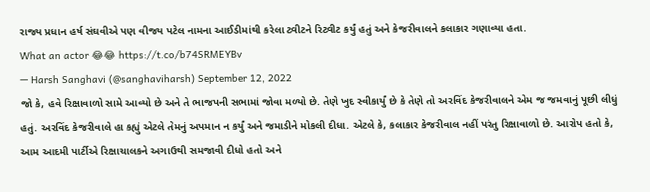રાજ્ય પ્રધાન હર્ષ સંઘવીએ પણ વીજય પટેલ નામના આઈડીમાંથી કરેલા ટ્વીટને રિટ્વીટ કર્યું હતું અને કેજરીવાલને કલાકાર ગણાવ્યા હતા.
What an actor 😂😂 https://t.co/b74SRMEYBv
— Harsh Sanghavi (@sanghaviharsh) September 12, 2022
જો કે, હવે રિક્ષાવાળો સામે આવ્યો છે અને તે ભાજપની સભામાં જોવા મળ્યો છે. તેણે ખુદ સ્વીકાર્યું છે કે તેણે તો અરવિંદ કેજરીવાલને એમ જ જમવાનું પૂછી લીધું હતું. અરવિંદ કેજરીવાલે હા કહ્યું એટલે તેમનું અપમાન ન કર્યું અને જમાડીને મોકલી દીધા. એટલે કે, કલાકાર કેજરીવાલ નહીં પરંતુ રિક્ષાવાળો છે. આરોપ હતો કે, આમ આદમી પાર્ટીએ રિક્ષાચાલકને અગાઉથી સમજાવી દીધો હતો અને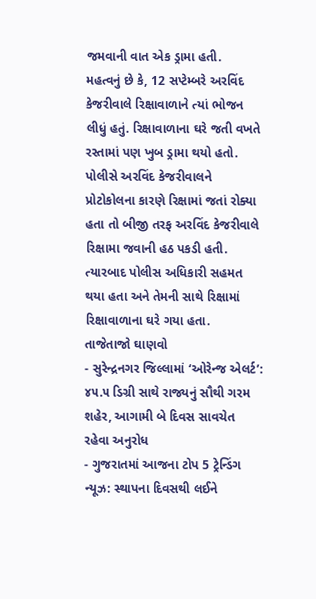જમવાની વાત એક ડ્રામા હતી.
મહત્વનું છે કે, 12 સપ્ટેમ્બરે અરવિંદ કેજરીવાલે રિક્ષાવાળાને ત્યાં ભોજન લીધું હતું. રિક્ષાવાળાના ઘરે જતી વખતે રસ્તામાં પણ ખુબ ડ્રામા થયો હતો. પોલીસે અરવિંદ કેજરીવાલને પ્રોટોકોલના કારણે રિક્ષામાં જતાં રોક્યા હતા તો બીજી તરફ અરવિંદ કેજરીવાલે રિક્ષામા જવાની હઠ પકડી હતી. ત્યારબાદ પોલીસ અધિકારી સહમત થયા હતા અને તેમની સાથે રિક્ષામાં રિક્ષાવાળાના ઘરે ગયા હતા.
તાજેતાજો ઘાણવો
- સુરેન્દ્રનગર જિલ્લામાં ‘ઓરેન્જ એલર્ટ’: ૪૫.૫ ડિગ્રી સાથે રાજ્યનું સૌથી ગરમ શહેર, આગામી બે દિવસ સાવચેત રહેવા અનુરોધ
- ગુજરાતમાં આજના ટોપ 5 ટ્રેન્ડિંગ ન્યૂઝ: સ્થાપના દિવસથી લઈને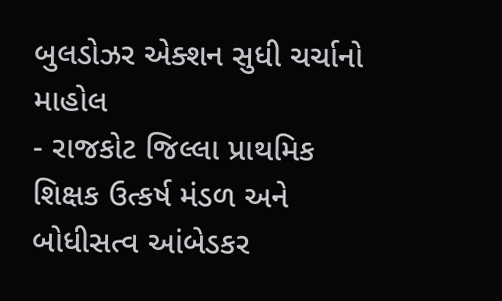બુલડોઝર એક્શન સુધી ચર્ચાનો માહોલ
- રાજકોટ જિલ્લા પ્રાથમિક શિક્ષક ઉત્કર્ષ મંડળ અને બોધીસત્વ આંબેડકર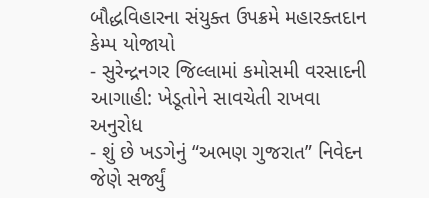બૌદ્ધવિહારના સંયુક્ત ઉપક્રમે મહારક્તદાન કેમ્પ યોજાયો
- સુરેન્દ્રનગર જિલ્લામાં કમોસમી વરસાદની આગાહી: ખેડૂતોને સાવચેતી રાખવા અનુરોધ
- શું છે ખડગેનું “અભણ ગુજરાત” નિવેદન જેણે સર્જ્યું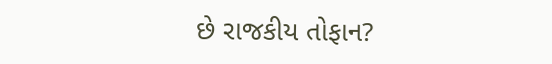છે રાજકીય તોફાન?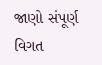જાણો સંપૂર્ણ વિગત